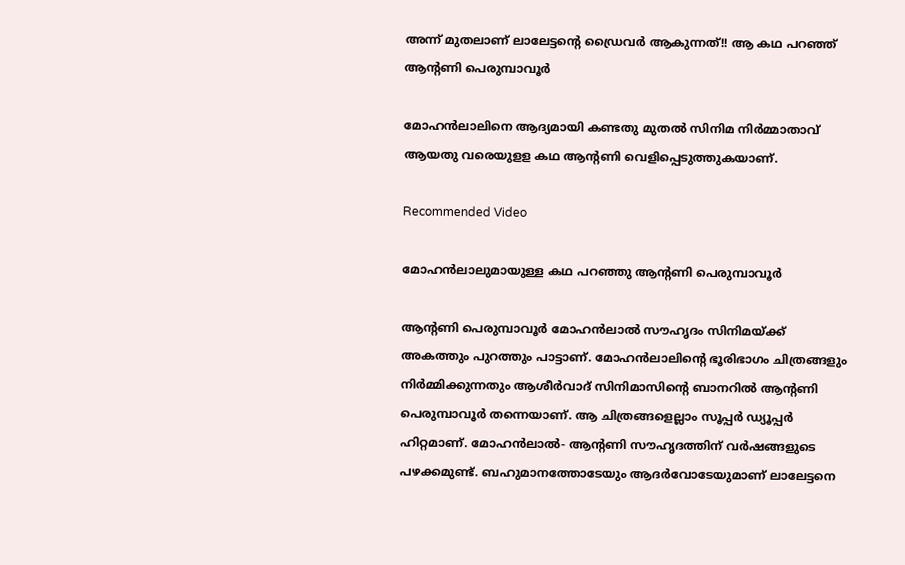അന്ന് മുതലാണ് ലാലേട്ടന്റെ ഡ്രൈവർ ആകുന്നത്!! ആ കഥ പറഞ്ഞ് ആന്റണി പെരുമ്പാവൂർ

മോഹൻലാലിനെ ആദ്യമായി കണ്ടതു മുതൽ സിനിമ നിർമ്മാതാവ് ആയതു വരെയുളള കഥ ആന്റണി വെളിപ്പെടുത്തുകയാണ്.

Recommended Video

മോഹൻലാലുമായുള്ള കഥ പറഞ്ഞു ആന്റണി പെരുമ്പാവൂർ

ആന്റണി പെരുമ്പാവൂർ മോഹൻലാൽ സൗഹൃദം സിനിമയ്ക്ക് അകത്തും പുറത്തും പാട്ടാണ്. മോഹൻലാലിന്റെ ഭൂരിഭാഗം ചിത്രങ്ങളും നിർമ്മിക്കുന്നതും ആശീർവാദ് സിനിമാസിന്റെ ബാനറിൽ ആന്റണി പെരുമ്പാവൂർ തന്നെയാണ്. ആ ചിത്രങ്ങളെല്ലാം സൂപ്പർ ഡ്യൂപ്പർ ഹിറ്റമാണ്. മോഹൻലാൽ- ആന്റണി സൗഹൃദത്തിന് വർഷങ്ങളുടെ പഴക്കമുണ്ട്. ബഹുമാനത്തോടേയും ആദർവോടേയുമാണ് ലാലേട്ടനെ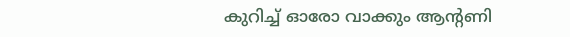കുറിച്ച് ഓരോ വാക്കും ആന്റണി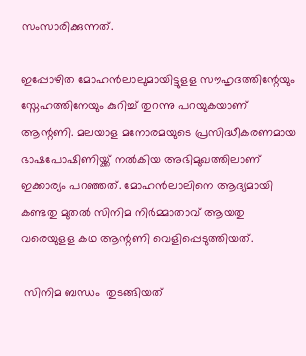സംസാരിക്കുന്നത്.

ഇപ്പോഴിത മോഹൻലാലുമായിട്ടുളള സൗഹൃദത്തിന്റേയും സ്നേഹത്തിനേയും കുറിച്ച് തുറന്നു പറയുകയാണ് ആന്റണി. മലയാള മനോരമയുടെ പ്രസിദ്ധീകരണമായ ഭാഷപോഷിണിയ്ക്ക് നൽകിയ അഭിമുഖത്തിലാണ് ഇക്കാര്യം പറഞ്ഞത്. മോഹൻലാലിനെ ആദ്യമായി കണ്ടതു മുതൽ സിനിമ നിർമ്മാതാവ് ആയതു വരെയുളള കഥ ആന്റണി വെളിപ്പെടുത്തിയത്.

 സിനിമ ബന്ധം  തുടങ്ങിയത്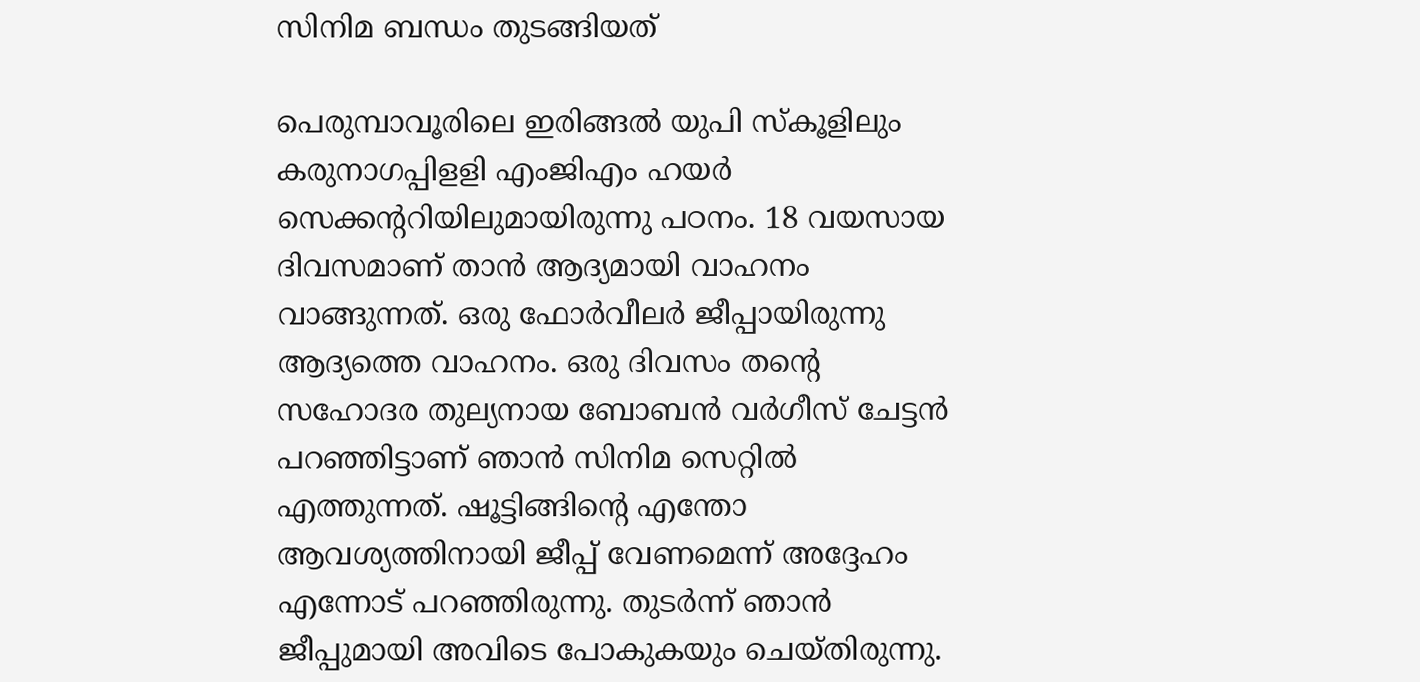സിനിമ ബന്ധം തുടങ്ങിയത്

പെരുമ്പാവൂരിലെ ഇരിങ്ങൽ യുപി സ്കൂളിലും കരുനാഗപ്പിളളി എംജിഎം ഹയർ സെക്കന്ററിയിലുമായിരുന്നു പഠനം. 18 വയസായ ദിവസമാണ് താൻ ആദ്യമായി വാഹനം വാങ്ങുന്നത്. ഒരു ഫോർവീലർ ജീപ്പായിരുന്നു ആദ്യത്തെ വാഹനം. ഒരു ദിവസം തന്റെ സഹോദര തുല്യനായ ബോബൻ വർഗീസ് ചേട്ടൻ പറഞ്ഞിട്ടാണ് ഞാൻ സിനിമ സെറ്റിൽ എത്തുന്നത്. ഷൂട്ടിങ്ങിന്റെ എന്തോ ആവശ്യത്തിനായി ജീപ്പ് വേണമെന്ന് അദ്ദേഹം എന്നോട് പറഞ്ഞിരുന്നു. തുടർന്ന് ഞാൻ ജീപ്പുമായി അവിടെ പോകുകയും ചെയ്തിരുന്നു.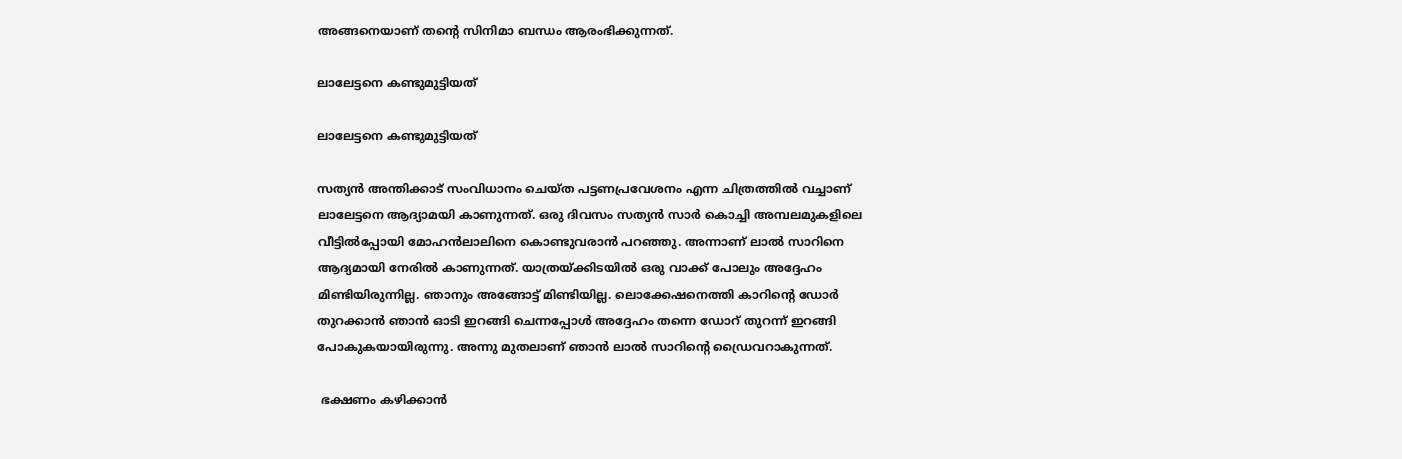അങ്ങനെയാണ് തന്റെ സിനിമാ ബന്ധം ആരംഭിക്കുന്നത്.

ലാലേട്ടനെ കണ്ടുമുട്ടിയത്

ലാലേട്ടനെ കണ്ടുമുട്ടിയത്

സത്യൻ അന്തിക്കാട് സംവിധാനം ചെയ്ത പട്ടണപ്രവേശനം എന്ന ചിത്രത്തിൽ വച്ചാണ് ലാലേട്ടനെ ആദ്യാമയി കാണുന്നത്. ഒരു ദിവസം സത്യൻ സാർ കൊച്ചി അമ്പലമുകളിലെ വീട്ടിൽപ്പോയി മോഹൻലാലിനെ കൊണ്ടുവരാൻ പറഞ്ഞു. അന്നാണ് ലാൽ സാറിനെ ആദ്യമായി നേരിൽ കാണുന്നത്. യാത്രയ്ക്കിടയിൽ ഒരു വാക്ക് പോലും അദ്ദേഹം മിണ്ടിയിരുന്നില്ല. ഞാനും അങ്ങോട്ട് മിണ്ടിയില്ല. ലൊക്കേഷനെത്തി കാറിന്റെ ഡോർ തുറക്കാൻ ഞാൻ ഓടി ഇറങ്ങി ചെന്നപ്പോൾ അദ്ദേഹം തന്നെ ഡോറ് തുറന്ന് ഇറങ്ങി പോകുകയായിരുന്നു. അന്നു മുതലാണ് ഞാൻ ലാൽ സാറിന്റെ ഡ്രൈവറാകുന്നത്.

 ഭക്ഷണം കഴിക്കാൻ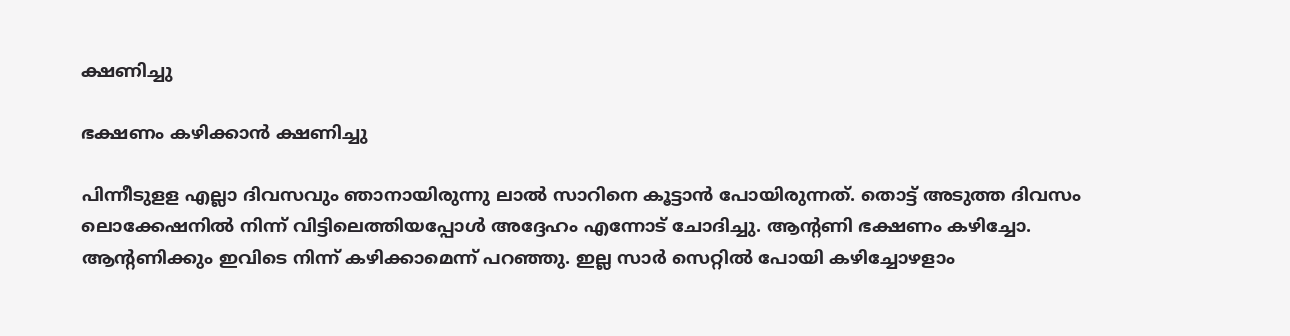ക്ഷണിച്ചു

ഭക്ഷണം കഴിക്കാൻ ക്ഷണിച്ചു

പിന്നീടുളള എല്ലാ ദിവസവും ഞാനായിരുന്നു ലാൽ സാറിനെ കൂട്ടാൻ പോയിരുന്നത്. തൊട്ട് അടുത്ത ദിവസം ലൊക്കേഷനിൽ നിന്ന് വിട്ടിലെത്തിയപ്പോൾ അദ്ദേഹം എന്നോട് ചോദിച്ചു. ആന്റണി ഭക്ഷണം കഴിച്ചോ. ആന്റണിക്കും ഇവിടെ നിന്ന് കഴിക്കാമെന്ന് പറഞ്ഞു. ഇല്ല സാർ സെറ്റിൽ പോയി കഴിച്ചോഴളാം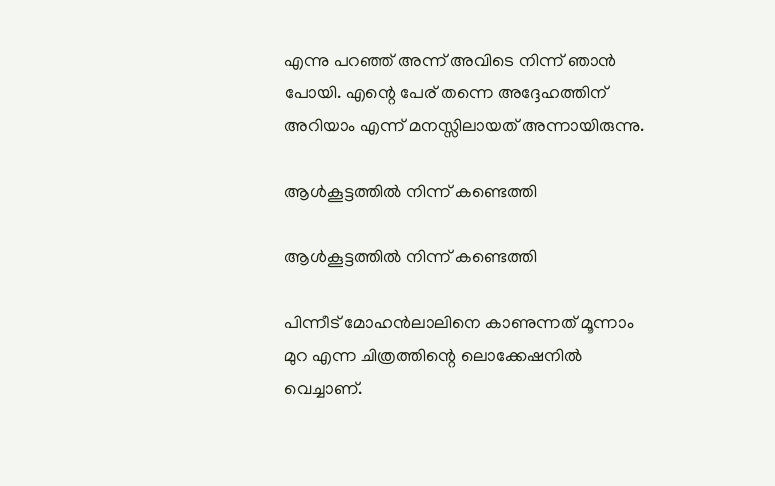എന്നു പറഞ്ഞ് അന്ന് അവിടെ നിന്ന് ഞാൻ പോയി. എന്റെ പേര് തന്നെ അദ്ദേഹത്തിന് അറിയാം എന്ന് മനസ്സിലായത് അന്നായിരുന്നു.

ആൾകൂട്ടത്തിൽ നിന്ന് കണ്ടെത്തി

ആൾകൂട്ടത്തിൽ നിന്ന് കണ്ടെത്തി

പിന്നീട് മോഹൻലാലിനെ കാണുന്നത് മൂന്നാം മുറ എന്ന ചിത്രത്തിന്റെ ലൊക്കേഷനിൽ വെച്ചാണ്.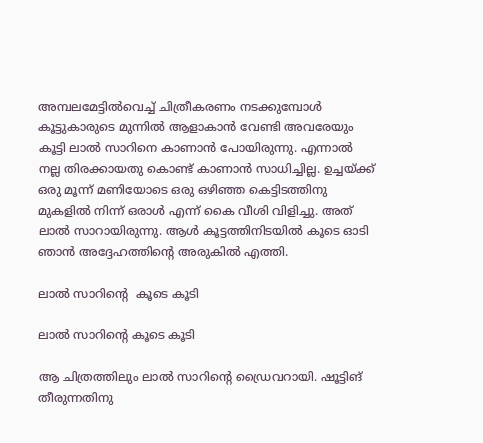അമ്പലമേട്ടിൽവെച്ച് ചിത്രീകരണം നടക്കുമ്പോൾ കൂട്ടുകാരുടെ മുന്നിൽ ആളാകാൻ വേണ്ടി അവരേയും കൂട്ടി ലാൽ സാറിനെ കാണാൻ പോയിരുന്നു. എന്നാൽ നല്ല തിരക്കായതു കൊണ്ട് കാണാൻ സാധിച്ചില്ല. ഉച്ചയ്ക്ക് ഒരു മൂന്ന് മണിയോടെ ഒരു ഒഴിഞ്ഞ കെട്ടിടത്തിനു മുകളിൽ നിന്ന് ഒരാൾ എന്ന് കൈ വീശി വിളിച്ചു. അത് ലാൽ സാറായിരുന്നു. ആൾ കൂട്ടത്തിനിടയിൽ കൂടെ ഓടി ഞാൻ അദ്ദേഹത്തിന്റെ അരുകിൽ എത്തി.

ലാൽ സാറിന്റെ  കൂടെ കൂടി

ലാൽ സാറിന്റെ കൂടെ കൂടി

ആ ചിത്രത്തിലും ലാൽ സാറിന്റെ ഡ്രൈവറായി. ഷൂട്ടിങ് തീരുന്നതിനു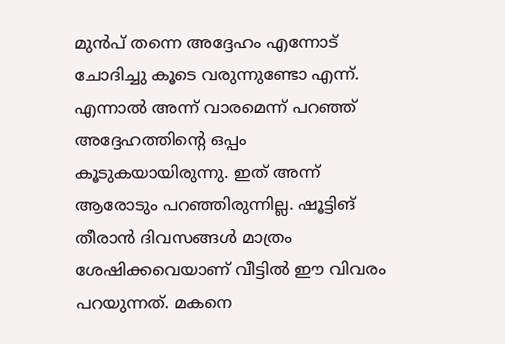മുൻപ് തന്നെ അദ്ദേഹം എന്നോട് ചോദിച്ചു കൂടെ വരുന്നുണ്ടോ എന്ന്. എന്നാൽ അന്ന് വാരമെന്ന് പറഞ്ഞ് അദ്ദേഹത്തിന്റെ ഒപ്പം കൂടുകയായിരുന്നു. ഇത് അന്ന് ആരോടും പറഞ്ഞിരുന്നില്ല. ഷൂട്ടിങ് തീരാൻ ദിവസങ്ങൾ മാത്രം ശേഷിക്കവെയാണ് വീട്ടിൽ ഈ വിവരം പറയുന്നത്. മകനെ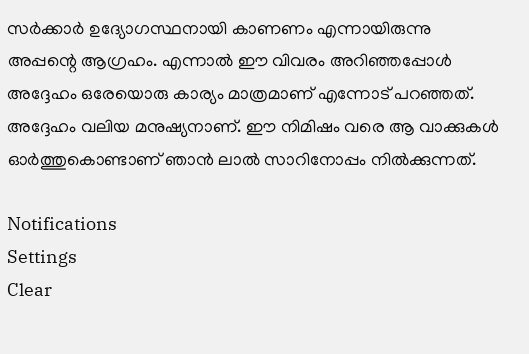സർക്കാർ ഉദ്യോഗസ്ഥനായി കാണണം എന്നായിരുന്നു അപ്പന്റെ ആഗ്രഹം. എന്നാൽ ഈ വിവരം അറിഞ്ഞപ്പോൾ അദ്ദേഹം ഒരേയൊരു കാര്യം മാത്രമാണ് എന്നോട് പറഞ്ഞത്. അദ്ദേഹം വലിയ മനുഷ്യനാണ്. ഈ നിമിഷം വരെ ആ വാക്കുകൾ ഓർത്തുകൊണ്ടാണ് ഞാൻ ലാൽ സാറിനോപ്പം നിൽക്കുന്നത്.

Notifications
Settings
Clear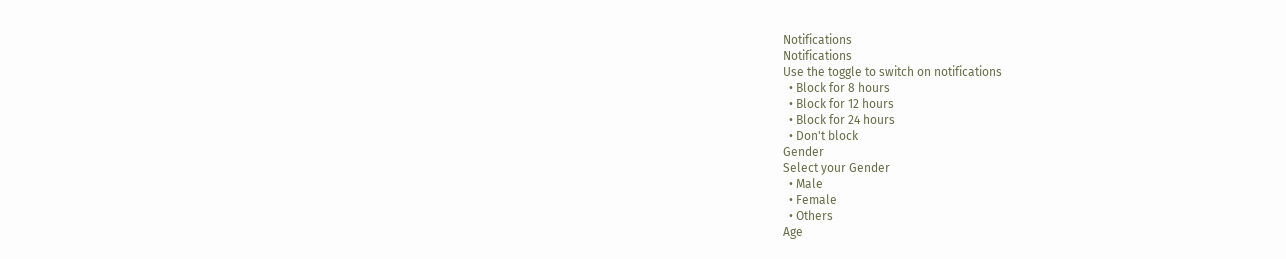Notifications
Notifications
Use the toggle to switch on notifications
  • Block for 8 hours
  • Block for 12 hours
  • Block for 24 hours
  • Don't block
Gender
Select your Gender
  • Male
  • Female
  • Others
Age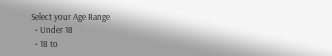Select your Age Range
  • Under 18
  • 18 to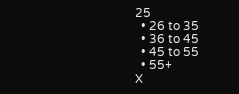25
  • 26 to 35
  • 36 to 45
  • 45 to 55
  • 55+
X